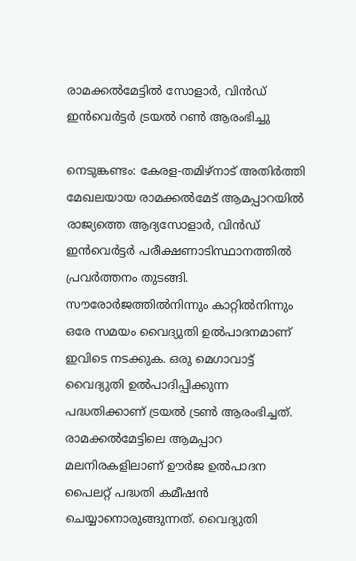രാമക്കല്‍മേട്ടില്‍ സോളാര്‍, വിന്‍ഡ് ഇൻവെര്‍ട്ടര്‍ ട്രയല്‍ റണ്‍ ആരംഭിച്ചു

നെടുങ്കണ്ടം: കേരള-തമിഴ്‌നാട് അതിര്‍ത്തി മേഖലയായ രാമക്കൽമേട് ആമപ്പാറയില്‍ രാജ്യത്തെ ആദ്യസോളാര്‍, വിന്‍ഡ് ഇൻവെര്‍ട്ടര്‍ പരീക്ഷണാടിസ്ഥാനത്തിൽ പ്രവർത്തനം തുടങ്ങി. സൗരോര്‍ജത്തില്‍നിന്നും കാറ്റില്‍നിന്നും ഒരേ സമയം വൈദ്യുതി ഉല്‍പാദനമാണ് ഇവിടെ നടക്കുക. ഒരു മെഗാവാട്ട് വൈദ്യുതി ഉല്‍പാദിപ്പിക്കുന്ന പദ്ധതിക്കാണ് ട്രയല്‍ ട്രണ്‍ ആരംഭിച്ചത്. രാമക്കൽമേട്ടിലെ ആമപ്പാറ മലനിരകളിലാണ് ഊര്‍ജ ഉല്‍പാദന പൈലറ്റ് പദ്ധതി കമീഷന്‍ ചെയ്യാനൊരുങ്ങുന്നത്. വൈദ്യുതി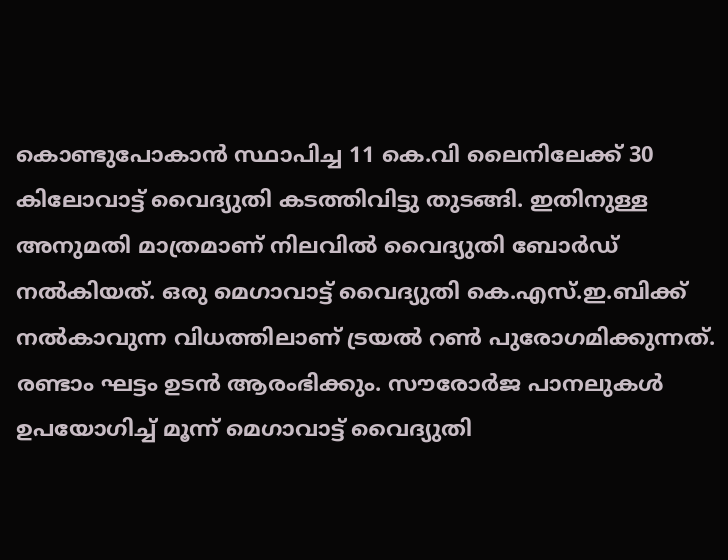കൊണ്ടുപോകാൻ സ്ഥാപിച്ച 11 കെ.വി ലൈനിലേക്ക് 30 കിലോവാട്ട് വൈദ്യുതി കടത്തിവിട്ടു തുടങ്ങി. ഇതിനുള്ള അനുമതി മാത്രമാണ് നിലവില്‍ വൈദ്യുതി ബോര്‍ഡ് നല്‍കിയത്. ഒരു മെഗാവാട്ട് വൈദ്യുതി കെ.എസ്.ഇ.ബിക്ക് നല്‍കാവുന്ന വിധത്തിലാണ് ട്രയല്‍ റണ്‍ പുരോഗമിക്കുന്നത്. രണ്ടാം ഘട്ടം ഉടന്‍ ആരംഭിക്കും. സൗരോർജ പാനലുകള്‍ ഉപയോഗിച്ച് മൂന്ന് മെഗാവാട്ട് വൈദ്യുതി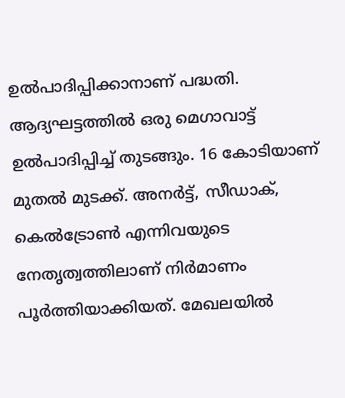ഉൽപാദിപ്പിക്കാനാണ് പദ്ധതി. ആദ്യഘട്ടത്തില്‍ ഒരു മെഗാവാട്ട് ഉൽപാദിപ്പിച്ച് തുടങ്ങും. 16 കോടിയാണ് മുതല്‍ മുടക്ക്. അനര്‍ട്ട്, സീഡാക്, കെല്‍ട്രോണ്‍ എന്നിവയുടെ നേതൃത്വത്തിലാണ് നിര്‍മാണം പൂര്‍ത്തിയാക്കിയത്. മേഖലയില്‍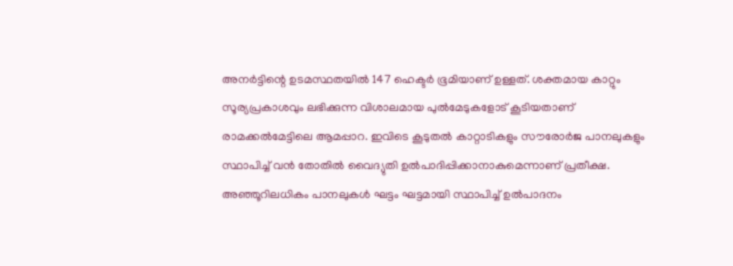അനര്‍ട്ടിന്റെ ഉടമസ്ഥതയില്‍ 147 ഹെക്ടര്‍ ഭൂമിയാണ് ഉള്ളത്. ശക്തമായ കാറ്റും സൂര്യപ്രകാശവും ലഭിക്കുന്ന വിശാലമായ പുല്‍മേടുകളോട് കൂടിയതാണ് രാമക്കല്‍മേട്ടിലെ ആമപ്പാറ. ഇവിടെ കൂടുതല്‍ കാറ്റാടികളും സൗരോർജ പാനലുകളും സ്ഥാപിച്ച് വന്‍ തോതില്‍ വൈദ്യുതി ഉൽപാദിപ്പിക്കാനാകുമെന്നാണ് പ്രതീക്ഷ. അഞ്ഞൂറിലധികം പാനലുകള്‍ ഘട്ടം ഘട്ടമായി സ്ഥാപിച്ച് ഉൽപാദനം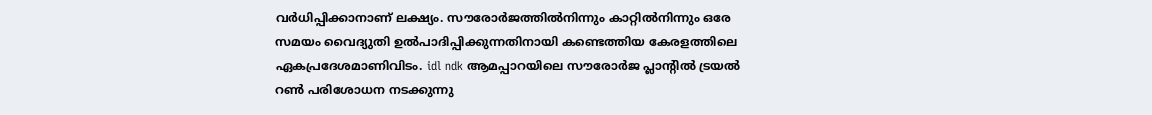വർധിപ്പിക്കാനാണ് ലക്ഷ്യം. സൗരോര്‍ജത്തില്‍നിന്നും കാറ്റില്‍നിന്നും ഒരേ സമയം വൈദ്യുതി ഉല്‍പാദിപ്പിക്കുന്നതിനായി കണ്ടെത്തിയ കേരളത്തിലെ ഏകപ്രദേശമാണിവിടം. idl ndk ആമപ്പാറയിലെ സൗരോര്‍ജ പ്ലാന്റില്‍ ട്രയല്‍ റണ്‍ പരിശോധന നടക്കുന്നു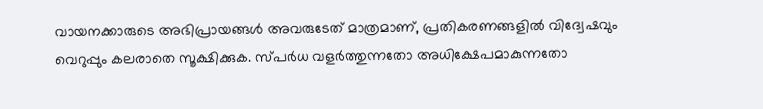വായനക്കാരുടെ അഭിപ്രായങ്ങള്‍ അവരുടേത് മാത്രമാണ്, പ്രതികരണങ്ങളിൽ വിദ്വേഷവും വെറുപ്പും കലരാതെ സൂക്ഷിക്കുക. സ്പർധ വളർത്തുന്നതോ അധിക്ഷേപമാകുന്നതോ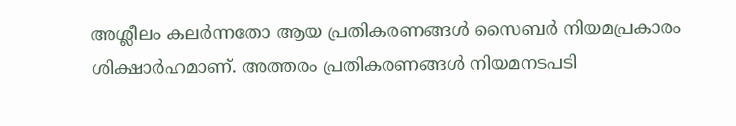അശ്ലീലം കലർന്നതോ ആയ പ്രതികരണങ്ങൾ സൈബർ നിയമപ്രകാരം ശിക്ഷാർഹമാണ്. അത്തരം പ്രതികരണങ്ങൾ നിയമനടപടി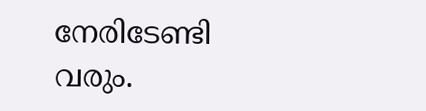നേരിടേണ്ടി വരും.